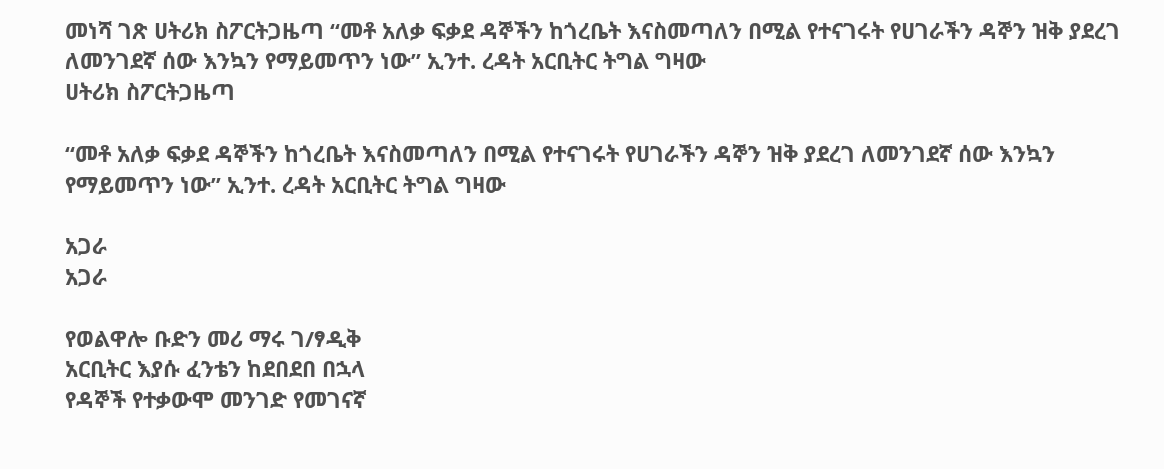መነሻ ገጽ ሀትሪክ ስፖርትጋዜጣ “መቶ አለቃ ፍቃደ ዳኞችን ከጎረቤት እናስመጣለን በሚል የተናገሩት የሀገራችን ዳኞን ዝቅ ያደረገ ለመንገደኛ ሰው እንኳን የማይመጥን ነው” ኢንተ. ረዳት አርቢትር ትግል ግዛው
ሀትሪክ ስፖርትጋዜጣ

“መቶ አለቃ ፍቃደ ዳኞችን ከጎረቤት እናስመጣለን በሚል የተናገሩት የሀገራችን ዳኞን ዝቅ ያደረገ ለመንገደኛ ሰው እንኳን የማይመጥን ነው” ኢንተ. ረዳት አርቢትር ትግል ግዛው

አጋራ
አጋራ

የወልዋሎ ቡድን መሪ ማሩ ገ/ፃዲቅ
አርቢትር እያሱ ፈንቴን ከደበደበ በኋላ
የዳኞች የተቃውሞ መንገድ የመገናኛ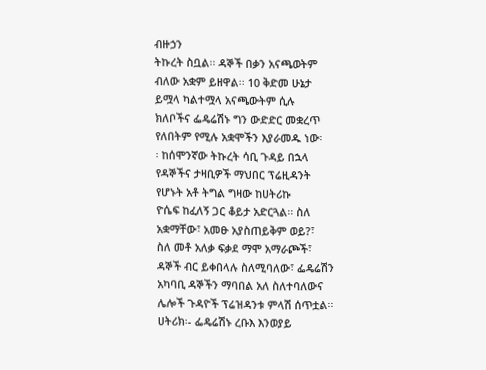ብዙኃን
ትኩረት ስቧል፡፡ ዳኞች በቃን አናጫወትም
ብለው አቋም ይዘዋል፡፡ 10 ቅድመ ሁኔታ
ይሟላ ካልተሟላ አናጫውትም ሲሉ
ክለቦችና ፌዴሬሽኑ ግን ውድድር መቋረጥ
የለበትም የሚሉ አቋሞችን እያራመዱ ነው፡
፡ ከሰሞንኛው ትኩረት ሳቢ ጉዳይ በኋላ
የዳኞችና ታዛቢዎች ማህበር ፕሬዚዳንት
የሆኑት አቶ ትግል ግዛው ከሀትሪኩ
ዮሴፍ ከፈለኝ ጋር ቆይታ አድርጓል፡፡ ስለ
አቋማቸው፣ አመፁ አያስጠይቅም ወይ?፣
ስለ መቶ አለቃ ፍቃደ ማሞ አማራጮች፣
ዳኞች ብር ይቀበላሉ ስለሚባለው፣ ፌዴሬሽን
አካባቢ ዳኞችን ማባበል አለ ስለተባለውና
ሌሎች ጉዳዮች ፕሬዝዳንቱ ምላሽ ሰጥቷል፡፡
ሀትሪክ፡- ፌዴሬሽኑ ረቡእ እንወያይ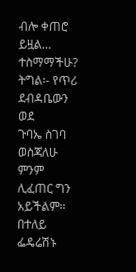ብሎ ቀጠሮ ይዟል… ተስማማችሁ?
ትግል፡- የጥሪ ደብዳቤውን ወደ
ጉባኤ ስገባ ወስጃለሁ ምንም ሊፈጠር ግን
አይችልም፡፡ በተለይ ፌዴሬሽኑ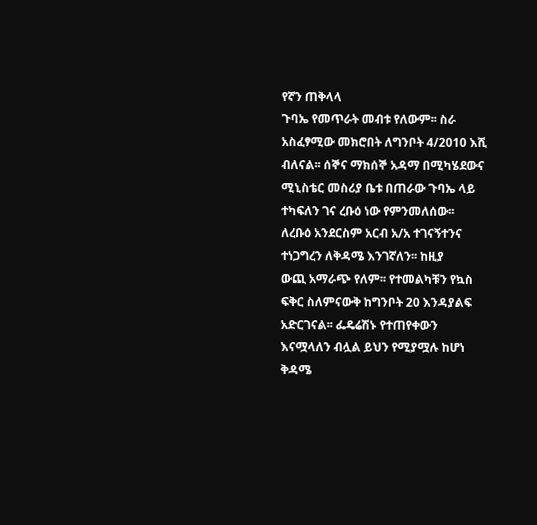የኛን ጠቅላላ
ጉባኤ የመጥራት መብቱ የለውም፡፡ ስራ
አስፈፃሚው መክሮበት ለግንቦት 4/2010 እሺ
ብለናል፡፡ ሰኞና ማክሰኞ አዳማ በሚካሄደውና
ሚኒስቴር መስሪያ ቤቱ በጠራው ጉባኤ ላይ
ተካፍለን ገና ረቡዕ ነው የምንመለሰው፡፡
ለረቡዕ አንደርስም አርብ አ/አ ተገናኝተንና
ተነጋግረን ለቅዳሜ እንገኛለን፡፡ ከዚያ
ውጪ አማራጭ የለም፡፡ የተመልካቹን የኳስ
ፍቅር ስለምናውቅ ከግንቦት 20 እንዳያልፍ
አድርገናል፡፡ ፌዴሬሽኑ የተጠየቀውን
እናሟላለን ብሏል ይህን የሚያሟሉ ከሆነ
ቅዳሜ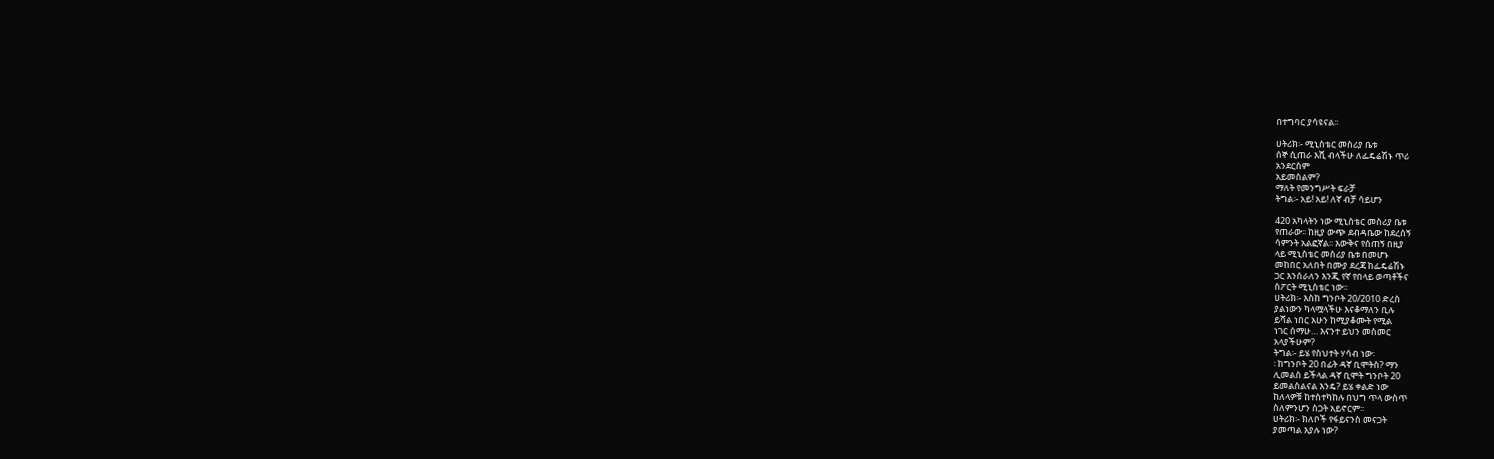በተግባር ያሳዩናል፡፡

ሀትሪክ፡- ሚኒስቴር መስሪያ ቤቱ
ሰኞ ሲጠራ እሺ ብላችሁ ለፌዴሬሽኑ ጥሪ
አንደርስም
አይመስልም?
ማለት የመንግሥት ፍራቻ
ትግል፡- አይ! አይ! ለኛ ብቻ ሳይሆን

420 አካላትን ነው ሚኒስቴር መስሪያ ቤቱ
የጠራው፡፡ ከዚያ ውጭ ደብዳቤው ከደረሰኝ
ሳምንት አልፎኛል፡፡ እውቅና የሰጠኝ በዚያ
ላይ ሚኒስቴር መስሪያ ቤቱ በመሆኑ
መከበር አለበት በሙያ ደረጃ ከፌዴሬሽኑ
ጋር እንሰራለን እንጂ የኛ የበላይ ወጣቶችና
ስፖርት ሚኒስቴር ነው፡፡
ሀትሪክ፡- እስከ ግንቦት 20/2010 ድረስ
ያልነውን ካላሟላችሁ እናቆማለን ቢሉ
ይሻል ነበር አሁን ከሚያቆሙት የሚል
ነገር ሰማሁ… እናንተ ይህን መስመር
አላያችሁም?
ትግል፡- ይሄ የስህተት ሃሳብ ነው፡
፡ ከግንቦት 20 በፊት ዳኛ ቢሞትስ? ማን
ሊመልስ ይችላል ዳኛ ቢሞት ግንቦት 20
ይመልስልናል እንዴ? ይሄ ቀልድ ነው
ከለላዎቹ ከተስተካከሉ በህግ ጥላ ውስጥ
ስለምንሆን ስጋት አይኖርም፡፡
ሀትሪክ፡- ክለቦች የፋይናንስ መናጋት
ያመጣል እያሉ ነው?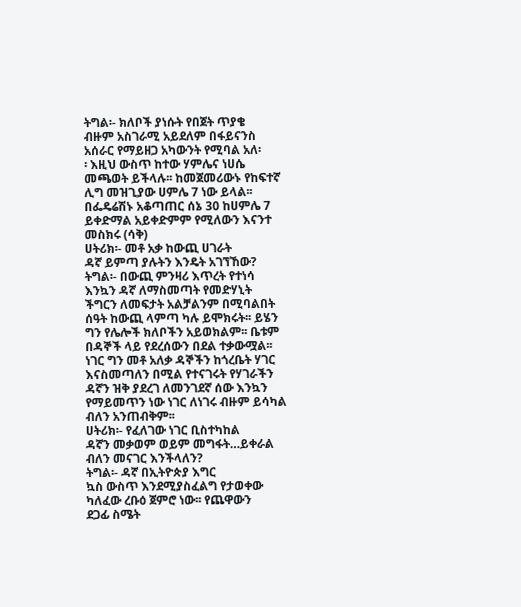ትግል፡- ክለቦች ያነሱት የበጀት ጥያቄ
ብዙም አስገራሚ አይደለም በፋይናንስ
አሰራር የማይዘጋ አካውንት የሚባል አለ፡
፡ እዚህ ውስጥ ከተው ሃምሌና ነሀሴ
መጫወት ይችላሉ፡፡ ከመጀመሪውኑ የከፍተኛ
ሊግ መዝጊያው ሀምሌ 7 ነው ይላል፡፡
በፌዴሬሽኑ አቆጣጠር ሰኔ 30 ከሀምሌ 7
ይቀድማል አይቀድምም የሚለውን እናንተ
መስክሩ (ሳቅ)
ሀትሪክ፡- መቶ አቃ ከውጪ ሀገራት
ዳኛ ይምጣ ያሉትን እንዴት አገኘኸው?
ትግል፡- በውጪ ምንዛሪ እጥረት የተነሳ
እንኳን ዳኛ ለማስመጣት የመድሃኒት
ችግርን ለመፍታት አልቻልንም በሚባልበት
ሰዓት ከውጪ ላምጣ ካሉ ይሞክሩት፡፡ ይሄን
ግን የሌሎች ክለቦችን አይወክልም፡፡ ቤቱም
በዳኞች ላይ የደረሰውን በደል ተቃውሟል፡፡
ነገር ግን መቶ አለቃ ዳኞችን ከጎረቤት ሃገር
እናስመጣለን በሚል የተናገሩት የሃገራችን
ዳኛን ዝቅ ያደረገ ለመንገደኛ ሰው እንኳን
የማይመጥን ነው ነገር ለነገሩ ብዙም ይሳካል
ብለን አንጠብቅም፡፡
ሀትሪክ፡- የፈለገው ነገር ቢስተካከል
ዳኛን መቃወም ወይም መግፋት…ይቀራል
ብለን መናገር እንችላለን?
ትግል፡- ዳኛ በኢትዮጵያ እግር
ኳስ ውስጥ እንደሚያስፈልግ የታወቀው
ካለፈው ረቡዕ ጀምሮ ነው፡፡ የጨዋውን
ደጋፊ ስሜት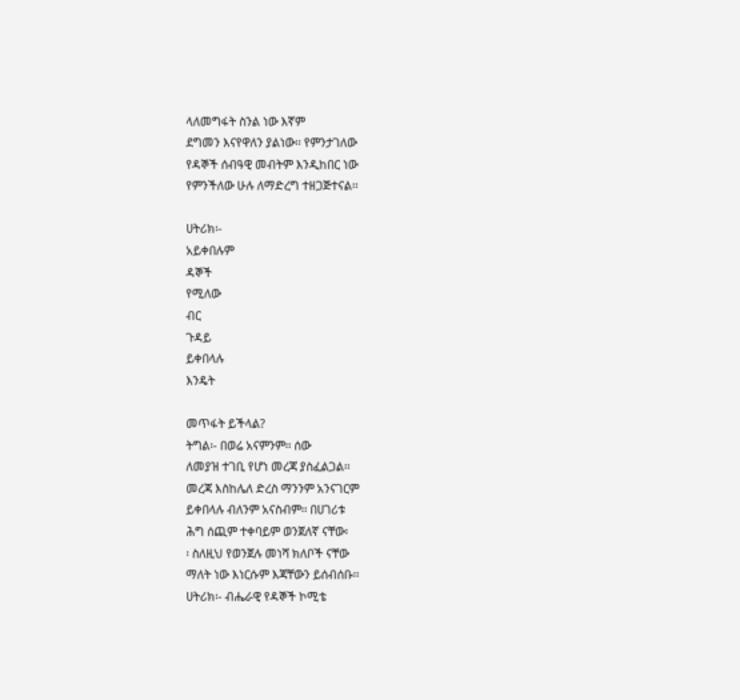ላለመግፋት ስንል ነው እኛም
ደግመን እናየዋለን ያልነው፡፡ የምንታገለው
የዳኞች ሰብዓዊ መብትም እንዲከበር ነው
የምንችለው ሁሉ ለማድረግ ተዘጋጅተናል፡፡

ሀትሪክ፡-
አይቀበሉም
ዳኞች
የሚለው
ብር
ጉዳይ
ይቀበላሉ
እንዴት

መጥፋት ይችላል?
ትግል፡- በወሬ አናምንም፡፡ ሰው
ለመያዝ ተገቢ የሆነ መረጃ ያስፈልጋል፡፡
መረጃ እስከሌለ ድረስ ማንንም አንናገርም
ይቀበላሉ ብለንም አናስብም፡፡ በሀገሪቱ
ሕግ ሰጪም ተቀባይም ወንጀለኛ ናቸው፡
፡ ስለዚህ የወንጀሉ መነሻ ክለቦች ናቸው
ማለት ነው እነርሱም እጃቸውን ይሰብሰቡ፡፡
ሀትሪክ፡- ብሔራዊ የዳኞች ኮሚቴ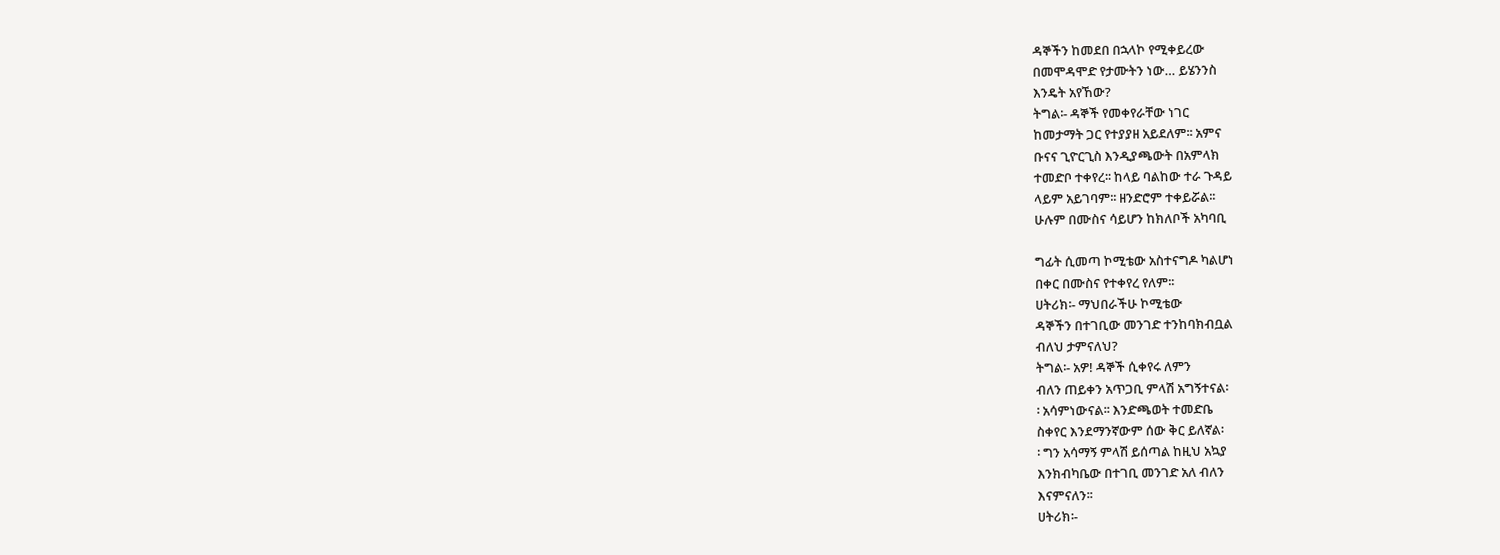ዳኞችን ከመደበ በኋላኮ የሚቀይረው
በመሞዳሞድ የታሙትን ነው… ይሄንንስ
እንዴት አየኸው?
ትግል፡- ዳኞች የመቀየራቸው ነገር
ከመታማት ጋር የተያያዘ አይደለም፡፡ አምና
ቡናና ጊዮርጊስ እንዲያጫውት በአምላክ
ተመድቦ ተቀየረ፡፡ ከላይ ባልከው ተራ ጉዳይ
ላይም አይገባም፡፡ ዘንድሮም ተቀይሯል፡፡
ሁሉም በሙስና ሳይሆን ከክለቦች አካባቢ

ግፊት ሲመጣ ኮሚቴው አስተናግዶ ካልሆነ
በቀር በሙስና የተቀየረ የለም፡፡
ሀትሪክ፡- ማህበራችሁ ኮሚቴው
ዳኞችን በተገቢው መንገድ ተንከባክብቧል
ብለህ ታምናለህ?
ትግል፡- አዎ! ዳኞች ሲቀየሩ ለምን
ብለን ጠይቀን አጥጋቢ ምላሽ አግኝተናል፡
፡ አሳምነውናል፡፡ እንድጫወት ተመድቤ
ስቀየር እንደማንኛውም ሰው ቅር ይለኛል፡
፡ ግን አሳማኝ ምላሽ ይሰጣል ከዚህ አኳያ
እንክብካቤው በተገቢ መንገድ አለ ብለን
እናምናለን፡፡
ሀትሪክ፡-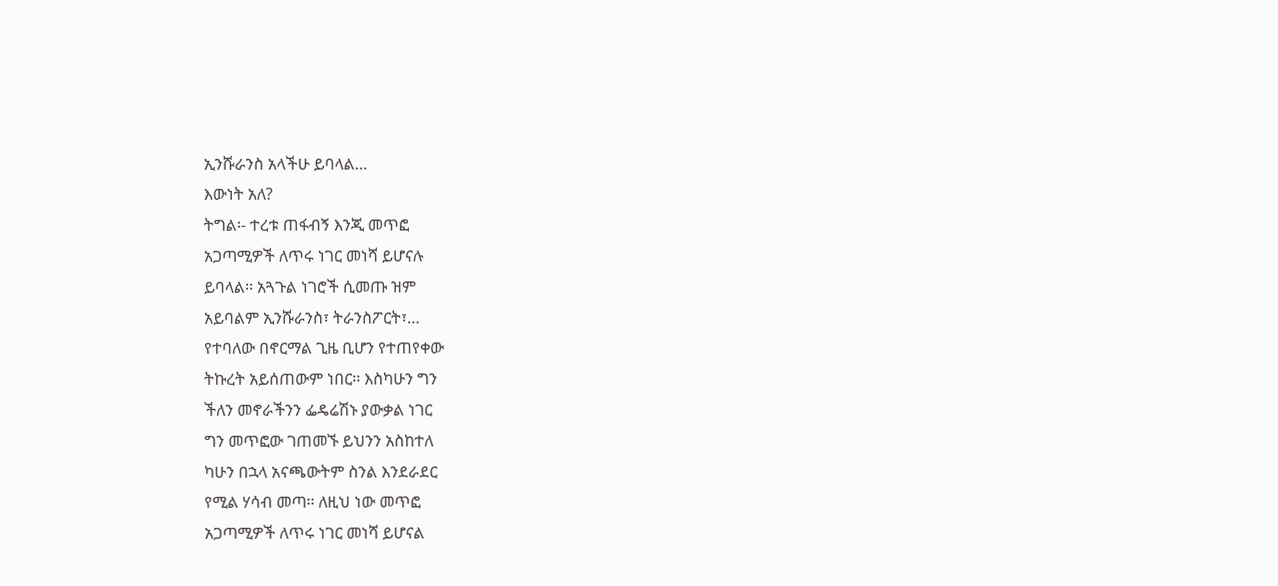ኢንሹራንስ አላችሁ ይባላል…
እውነት አለ?
ትግል፡- ተረቱ ጠፋብኝ እንጂ መጥፎ
አጋጣሚዎች ለጥሩ ነገር መነሻ ይሆናሉ
ይባላል፡፡ አጓጉል ነገሮች ሲመጡ ዝም
አይባልም ኢንሹራንስ፣ ትራንስፖርት፣…
የተባለው በኖርማል ጊዜ ቢሆን የተጠየቀው
ትኩረት አይሰጠውም ነበር፡፡ እስካሁን ግን
ችለን መኖራችንን ፌዴሬሽኑ ያውቃል ነገር
ግን መጥፎው ገጠመኙ ይህንን አስከተለ
ካሁን በኋላ አናጫውትም ስንል እንደራደር
የሚል ሃሳብ መጣ፡፡ ለዚህ ነው መጥፎ
አጋጣሚዎች ለጥሩ ነገር መነሻ ይሆናል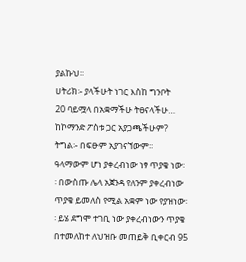ያልኩህ፡፡
ሀትሪክ፡- ያላችሁት ነገር እስከ ግንቦት
20 ባይሟላ በአቋማችሁ ትፀናላችሁ…
ከኮማንድ ፖስቱ ጋር አያጋጫችሁም?
ትግል፡- በፍፁም አያገናኘውም፡፡
ዓላማውም ሆነ ያቀረብነው ነፃ ጥያቄ ነው፡
፡ በውስጡ ሌላ አጀንዳ የለንም ያቀረብነው
ጥያቄ ይመለስ የሚል አቋም ነው የያዝነው፡
፡ ይሄ ደግሞ ተገቢ ነው ያቀረብነውን ጥያቄ
በተመለከተ ለህዝቡ መጠይቅ ቢቀርብ 95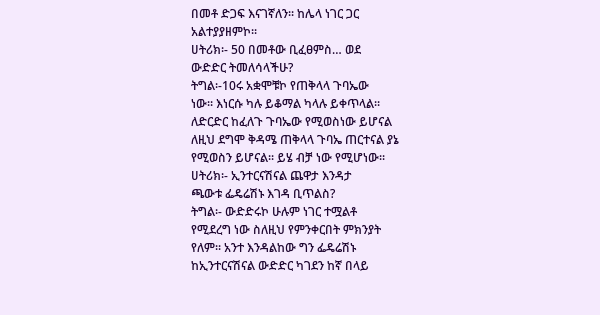በመቶ ድጋፍ እናገኛለን፡፡ ከሌላ ነገር ጋር
አልተያያዘምኮ፡፡
ሀትሪክ፡- 50 በመቶው ቢፈፀምስ… ወደ
ውድድር ትመለሳላችሁ?
ትግል፡-10ሩ አቋሞቹኮ የጠቅላላ ጉባኤው
ነው፡፡ እነርሱ ካሉ ይቆማል ካላሉ ይቀጥላል፡፡
ለድርድር ከፈለጉ ጉባኤው የሚወስነው ይሆናል
ለዚህ ደግሞ ቅዳሜ ጠቅላላ ጉባኤ ጠርተናል ያኔ
የሚወስን ይሆናል፡፡ ይሄ ብቻ ነው የሚሆነው፡፡
ሀትሪክ፡- ኢንተርናሽናል ጨዋታ እንዳታ
ጫውቱ ፌዴሬሽኑ እገዳ ቢጥልስ?
ትግል፡- ውድድሩኮ ሁሉም ነገር ተሟልቶ
የሚደረግ ነው ስለዚህ የምንቀርበት ምክንያት
የለም፡፡ አንተ እንዳልከው ግን ፌዴሬሽኑ
ከኢንተርናሽናል ውድድር ካገደን ከኛ በላይ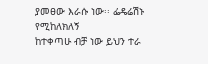ያመፀው እራሱ ነው፡፡ ፌዴሬሽኑ የሚከለክለኝ
ከተቀጣሁ ብቻ ነው ይህን ተራ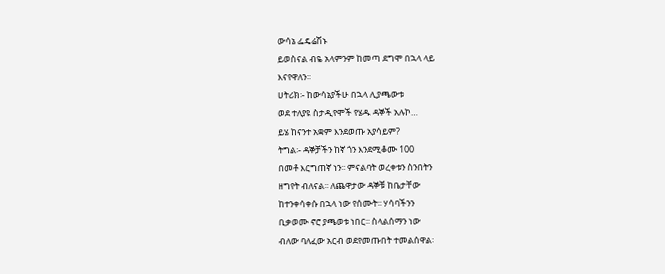ውሳኔ ፌዴሬሽኑ
ይወስናል ብዬ አላምንም ከመጣ ደግሞ በኋላ ላይ
እናየዋለን፡፡
ሀትሪክ፡- ከውሳኔያችሁ በኋላ ሊያጫውቱ
ወደ ተለያዩ ስታዲየሞች የሄዱ ዳኞች አሉኮ…
ይሄ ከናንተ አቋም እንደወጡ አያሳይም?
ትግል፡- ዳኞቻችን ከኛ ጎን እንደሚቆሙ 100
በመቶ እርግጠኛ ነን፡፡ ምናልባት ወረቀቱን ስንበትን
ዘግየት ብለናል፡፡ ለጨዋታው ዳኞቹ ከቤታቸው
ከተንቀሳቀሱ በኋላ ነው የሰሙት፡፡ ሃሳባችንን
ቢቃወሙ ኖሮ ያጫወቱ ነበር፡፡ ስላልሰማን ነው
ብለው ባለፈው አርብ ወደየመጡበት ተመልሰዋል፡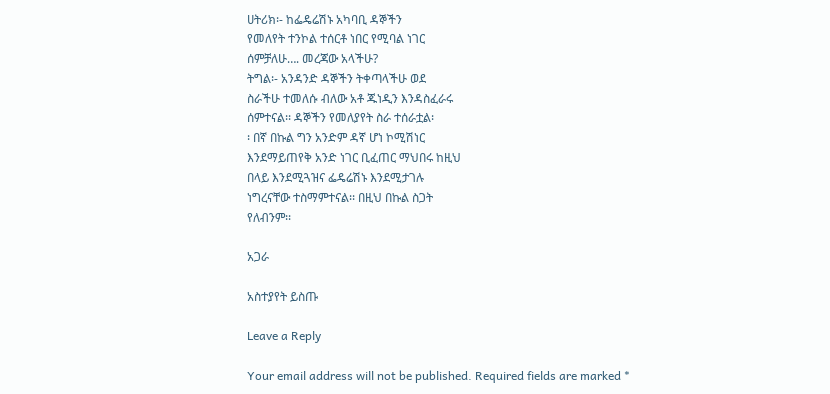ሀትሪክ፡- ከፌዴሬሽኑ አካባቢ ዳኞችን
የመለየት ተንኮል ተሰርቶ ነበር የሚባል ነገር
ሰምቻለሁ…. መረጃው አላችሁ?
ትግል፡- አንዳንድ ዳኞችን ትቀጣላችሁ ወደ
ስራችሁ ተመለሱ ብለው አቶ ጁነዲን እንዳስፈራሩ
ሰምተናል፡፡ ዳኞችን የመለያየት ስራ ተሰራቷል፡
፡ በኛ በኩል ግን አንድም ዳኛ ሆነ ኮሚሽነር
እንደማይጠየቅ አንድ ነገር ቢፈጠር ማህበሩ ከዚህ
በላይ እንደሚጓዝና ፌዴሬሽኑ እንደሚታገሉ
ነግረናቸው ተስማምተናል፡፡ በዚህ በኩል ስጋት
የለብንም፡፡

አጋራ

አስተያየት ይስጡ

Leave a Reply

Your email address will not be published. Required fields are marked *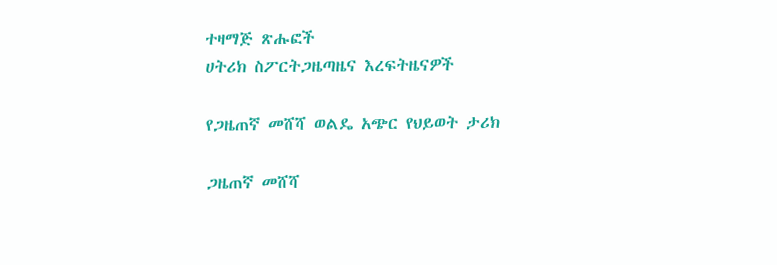ተዛማጅ ጽሑፎች
ሀትሪክ ስፖርትጋዜጣዜና እረፍትዜናዎች

የጋዜጠኛ መሸሻ ወልዴ አጭር የህይወት ታሪክ

ጋዜጠኛ መሸሻ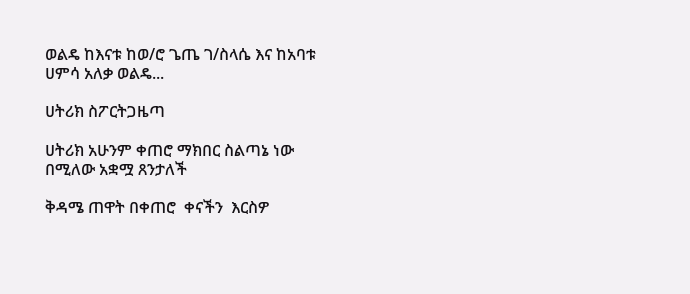ወልዴ ከእናቱ ከወ/ሮ ጌጤ ገ/ስላሴ እና ከአባቱ ሀምሳ አለቃ ወልዴ...

ሀትሪክ ስፖርትጋዜጣ

ሀትሪክ አሁንም ቀጠሮ ማክበር ስልጣኔ ነው በሚለው አቋሟ ጸንታለች

ቅዳሜ ጠዋት በቀጠሮ  ቀናችን  እርስዎ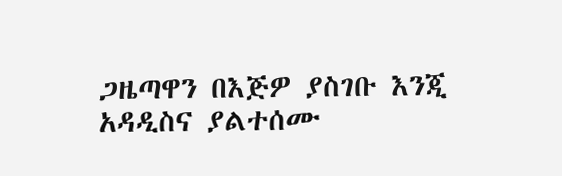ጋዜጣዋን በእጅዎ ያስገቡ እንጂ አዳዲስና ያልተሰሙ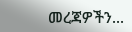መረጃዎችን...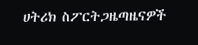ሀትሪክ ስፖርትጋዜጣዜናዎች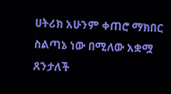ሀትሪክ አሁንም ቀጠሮ ማክበር ስልጣኔ ነው በሚለው አቋሟ ጸንታለች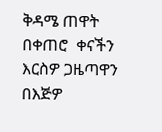ቅዳሜ ጠዋት በቀጠሮ  ቀናችን  እርስዎ ጋዜጣዋን በእጅዎ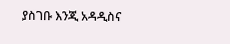ያስገቡ እንጂ አዳዲስና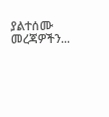ያልተሰሙ መረጃዎችን...